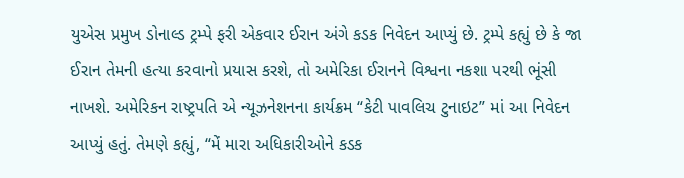યુએસ પ્રમુખ ડોનાલ્ડ ટ્રમ્પે ફરી એકવાર ઈરાન અંગે કડક નિવેદન આપ્યું છે. ટ્રમ્પે કહ્યું છે કે જા ઈરાન તેમની હત્યા કરવાનો પ્રયાસ કરશે, તો અમેરિકા ઈરાનને વિશ્વના નકશા પરથી ભૂંસી નાખશે. અમેરિકન રાષ્ટ્રપતિ એ ન્યૂઝનેશનના કાર્યક્રમ “કેટી પાવલિચ ટુનાઇટ” માં આ નિવેદન આપ્યું હતું. તેમણે કહ્યું, “મેં મારા અધિકારીઓને કડક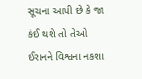સૂચના આપી છે કે જા કંઈ થશે તો તેઓ ઈરાનને વિશ્વના નકશા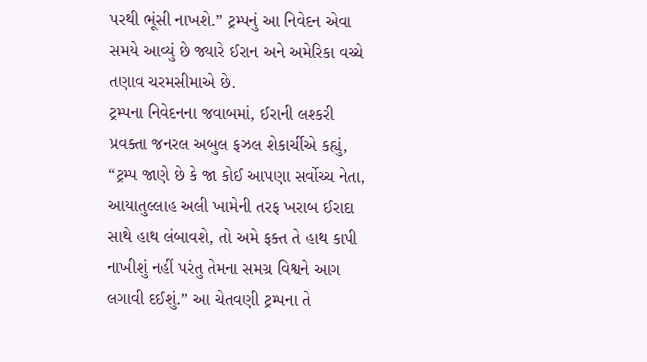પરથી ભૂંસી નાખશે.” ટ્રમ્પનું આ નિવેદન એવા સમયે આવ્યું છે જ્યારે ઈરાન અને અમેરિકા વચ્ચે તણાવ ચરમસીમાએ છે.
ટ્રમ્પના નિવેદનના જવાબમાં, ઈરાની લશ્કરી પ્રવક્તા જનરલ અબુલ ફઝલ શેકાર્ચીએ કહ્યું, “ટ્રમ્પ જાણે છે કે જા કોઈ આપણા સર્વોચ્ચ નેતા, આયાતુલ્લાહ અલી ખામેની તરફ ખરાબ ઈરાદા સાથે હાથ લંબાવશે, તો અમે ફક્ત તે હાથ કાપી નાખીશું નહીં પરંતુ તેમના સમગ્ર વિશ્વને આગ લગાવી દઈશું.” આ ચેતવણી ટ્રમ્પના તે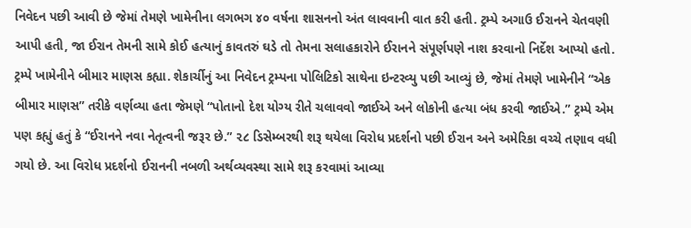નિવેદન પછી આવી છે જેમાં તેમણે ખામેનીના લગભગ ૪૦ વર્ષના શાસનનો અંત લાવવાની વાત કરી હતી. ટ્રમ્પે અગાઉ ઈરાનને ચેતવણી આપી હતી, જા ઈરાન તેમની સામે કોઈ હત્યાનું કાવતરું ઘડે તો તેમના સલાહકારોને ઈરાનને સંપૂર્ણપણે નાશ કરવાનો નિર્દેશ આપ્યો હતો.
ટ્રમ્પે ખામેનીને બીમાર માણસ કહ્યા. શેકાર્ચીનું આ નિવેદન ટ્રમ્પના પોલિટિકો સાથેના ઇન્ટરવ્યુ પછી આવ્યું છે, જેમાં તેમણે ખામેનીને “એક બીમાર માણસ” તરીકે વર્ણવ્યા હતા જેમણે “પોતાનો દેશ યોગ્ય રીતે ચલાવવો જાઈએ અને લોકોની હત્યા બંધ કરવી જાઈએ.” ટ્રમ્પે એમ પણ કહ્યું હતું કે “ઈરાનને નવા નેતૃત્વની જરૂર છે.” ૨૮ ડિસેમ્બરથી શરૂ થયેલા વિરોધ પ્રદર્શનો પછી ઈરાન અને અમેરિકા વચ્ચે તણાવ વધી ગયો છે. આ વિરોધ પ્રદર્શનો ઈરાનની નબળી અર્થવ્યવસ્થા સામે શરૂ કરવામાં આવ્યા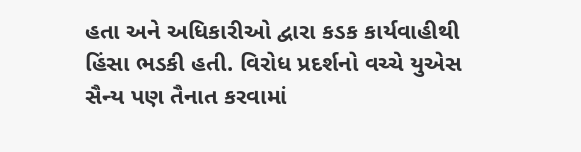હતા અને અધિકારીઓ દ્વારા કડક કાર્યવાહીથી હિંસા ભડકી હતી. વિરોધ પ્રદર્શનો વચ્ચે યુએસ સૈન્ય પણ તૈનાત કરવામાં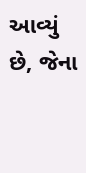આવ્યું છે, જેના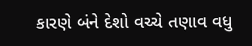કારણે બંને દેશો વચ્ચે તણાવ વધુ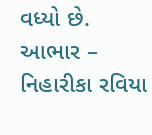વધ્યો છે.
આભાર – નિહારીકા રવિયા